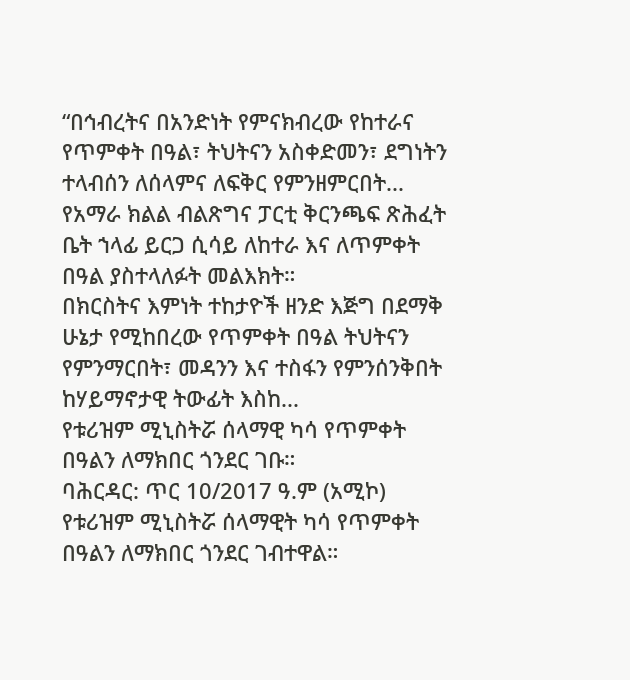“በኅብረትና በአንድነት የምናክብረው የከተራና የጥምቀት በዓል፣ ትህትናን አስቀድመን፣ ደግነትን ተላብሰን ለሰላምና ለፍቅር የምንዘምርበት...
የአማራ ክልል ብልጽግና ፓርቲ ቅርንጫፍ ጽሕፈት ቤት ኀላፊ ይርጋ ሲሳይ ለከተራ እና ለጥምቀት በዓል ያስተላለፉት መልእክት።
በክርስትና እምነት ተከታዮች ዘንድ እጅግ በደማቅ ሁኔታ የሚከበረው የጥምቀት በዓል ትህትናን የምንማርበት፣ መዳንን እና ተስፋን የምንሰንቅበት ከሃይማኖታዊ ትውፊት እስከ...
የቱሪዝም ሚኒስትሯ ሰላማዊ ካሳ የጥምቀት በዓልን ለማክበር ጎንደር ገቡ።
ባሕርዳር: ጥር 10/2017 ዓ.ም (አሚኮ) የቱሪዝም ሚኒስትሯ ሰላማዊት ካሳ የጥምቀት በዓልን ለማክበር ጎንደር ገብተዋል።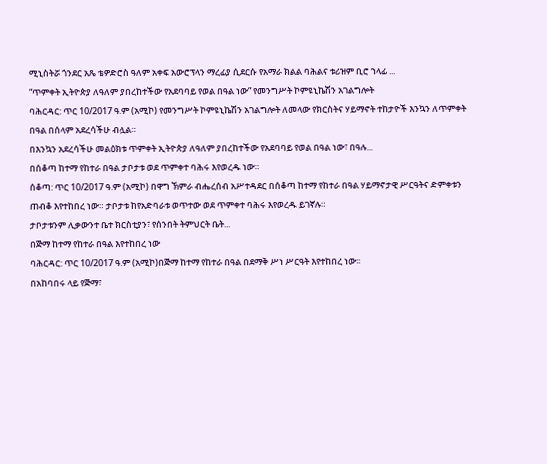ሚኒስትሯ ጎንደር አጼ ቴዎድሮስ ዓለም አቀፍ አውሮፕላን ማረፊያ ሲደርሱ የአማራ ክልል ባሕልና ቱሪዝም ቢሮ ኀላፊ ...
“ጥምቀት ኢትዮጵያ ለዓለም ያበረከተችው የአደባባይ የወል በዓል ነው” የመንግሥት ኮምዩኒኬሽን አገልግሎት
ባሕርዳር: ጥር 10/2017 ዓ.ም (አሚኮ) የመንግሥት ኮምዩኒኬሽን አገልግሎት ለመላው የክርስትና ሃይማኖት ተከታዮች እንኳን ለጥምቀት በዓል በሰላም አደረሳችሁ ብሏል።
በእንኳን አደረሳችሁ መልዕክቱ ጥምቀት ኢትዮጵያ ለዓለም ያበረከተችው የአደባባይ የወል በዓል ነው፣ በዓሉ...
በሰቆጣ ከተማ የከተራ በዓል ታቦታቱ ወደ ጥምቀተ ባሕሩ እየወረዱ ነው።
ሰቆጣ: ጥር 10/2017 ዓ.ም (አሚኮ) በዋግ ኽምራ ብሔረሰብ አሥተዳደር በሰቆጣ ከተማ የከተራ በዓል ሃይማኖታዊ ሥርዓትና ድምቀቱን ጠብቆ እየተከበረ ነው። ታቦታቱ ከየአድባራቱ ወጥተው ወደ ጥምቀተ ባሕሩ እየወረዱ ይገኛሉ።
ታቦታቱንም ሊቃውንተ ቤተ ክርስቲያን፣ የሰንበት ትምህርት ቤት...
በጅማ ከተማ የከተራ በዓል እየተከበረ ነው
ባሕርዳር: ጥር 10/2017 ዓ.ም (አሚኮ)በጅማ ከተማ የከተራ በዓል በደማቅ ሥነ ሥርዓት እየተከበረ ነው፡፡
በአከባበሩ ላይ የጅማ፣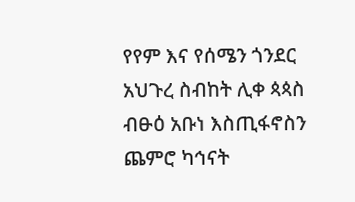የየም እና የሰሜን ጎንደር አህጉረ ስብከት ሊቀ ጳጳስ ብፁዕ አቡነ እስጢፋኖስን ጨምሮ ካኅናት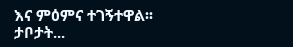እና ምዕምና ተገኝተዋል፡፡
ታቦታት...